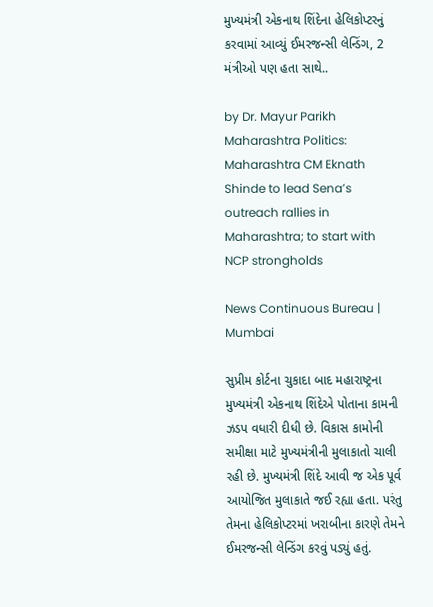મુખ્યમંત્રી એકનાથ શિંદેના હેલિકોપ્ટરનું કરવામાં આવ્યું ઈમરજન્સી લેન્ડિંગ, 2 મંત્રીઓ પણ હતા સાથે..

by Dr. Mayur Parikh
Maharashtra Politics: Maharashtra CM Eknath Shinde to lead Sena’s outreach rallies in Maharashtra; to start with NCP strongholds

News Continuous Bureau | Mumbai

સુપ્રીમ કોર્ટના ચુકાદા બાદ મહારાષ્ટ્રના મુખ્યમંત્રી એકનાથ શિંદેએ પોતાના કામની ઝડપ વધારી દીધી છે. વિકાસ કામોની સમીક્ષા માટે મુખ્યમંત્રીની મુલાકાતો ચાલી રહી છે. મુખ્યમંત્રી શિંદે આવી જ એક પૂર્વ આયોજિત મુલાકાતે જઈ રહ્યા હતા. પરંતુ તેમના હેલિકોપ્ટરમાં ખરાબીના કારણે તેમને ઈમરજન્સી લેન્ડિંગ કરવું પડ્યું હતું.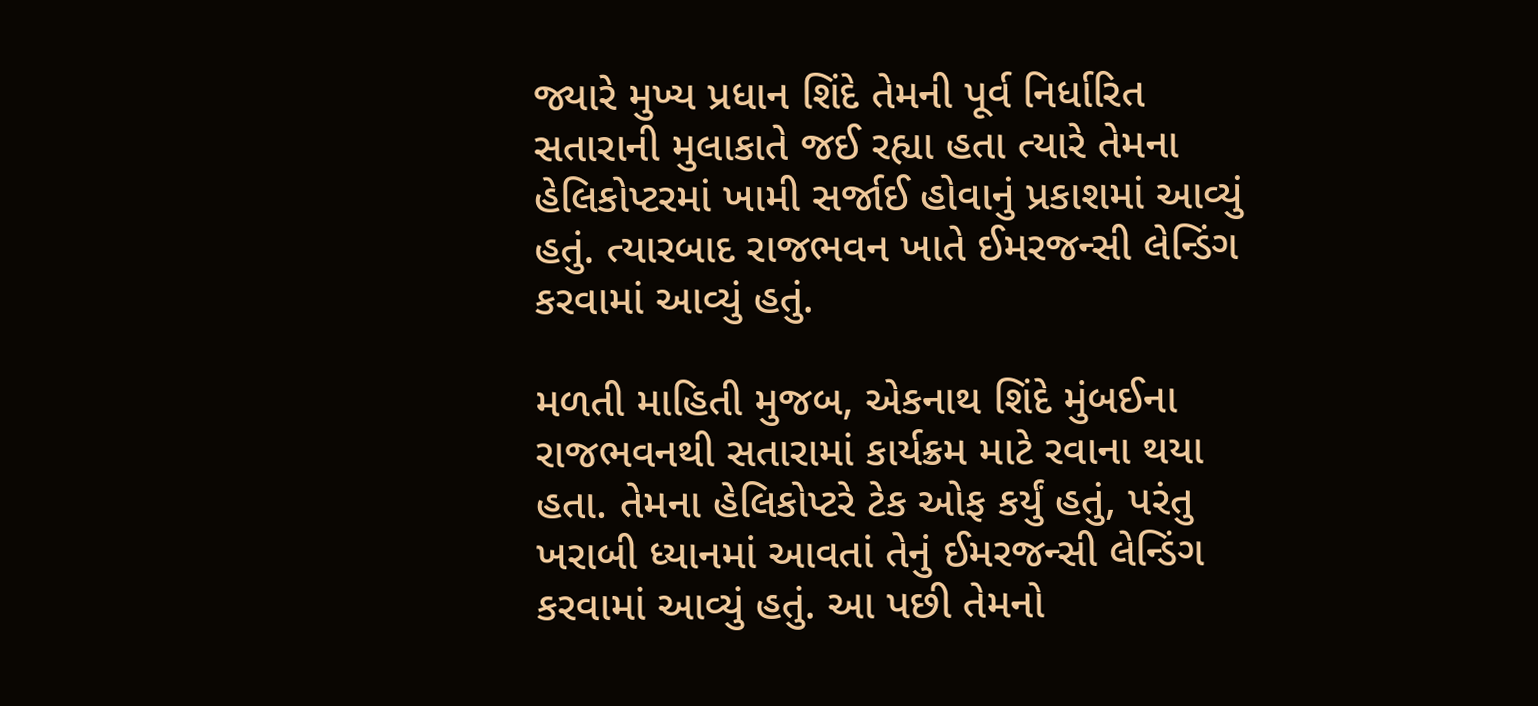જ્યારે મુખ્ય પ્રધાન શિંદે તેમની પૂર્વ નિર્ધારિત સતારાની મુલાકાતે જઈ રહ્યા હતા ત્યારે તેમના હેલિકોપ્ટરમાં ખામી સર્જાઈ હોવાનું પ્રકાશમાં આવ્યું હતું. ત્યારબાદ રાજભવન ખાતે ઈમરજન્સી લેન્ડિંગ કરવામાં આવ્યું હતું.

મળતી માહિતી મુજબ, એકનાથ શિંદે મુંબઈના રાજભવનથી સતારામાં કાર્યક્રમ માટે રવાના થયા હતા. તેમના હેલિકોપ્ટરે ટેક ઓફ કર્યું હતું, પરંતુ ખરાબી ધ્યાનમાં આવતાં તેનું ઈમરજન્સી લેન્ડિંગ કરવામાં આવ્યું હતું. આ પછી તેમનો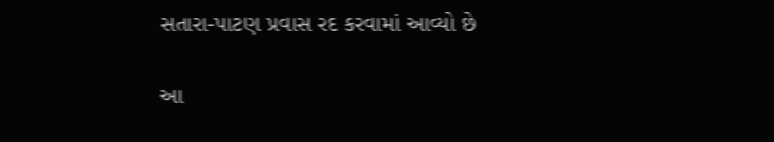સતારા-પાટણ પ્રવાસ રદ કરવામાં આવ્યો છે

આ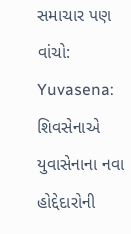સમાચાર પણ વાંચો: Yuvasena: શિવસેનાએ યુવાસેનાના નવા હોદ્દેદારોની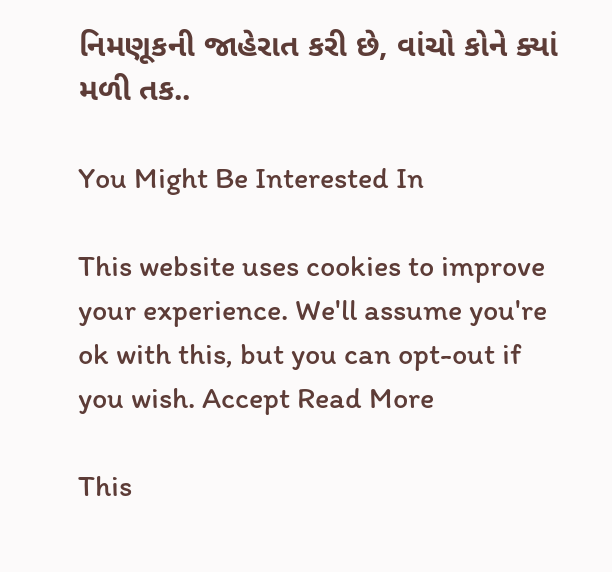નિમણૂકની જાહેરાત કરી છે, વાંચો કોને ક્યાં મળી તક..

You Might Be Interested In

This website uses cookies to improve your experience. We'll assume you're ok with this, but you can opt-out if you wish. Accept Read More

This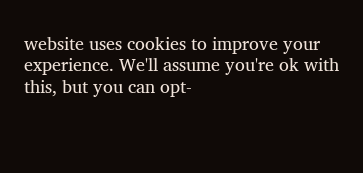website uses cookies to improve your experience. We'll assume you're ok with this, but you can opt-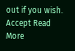out if you wish. Accept Read More